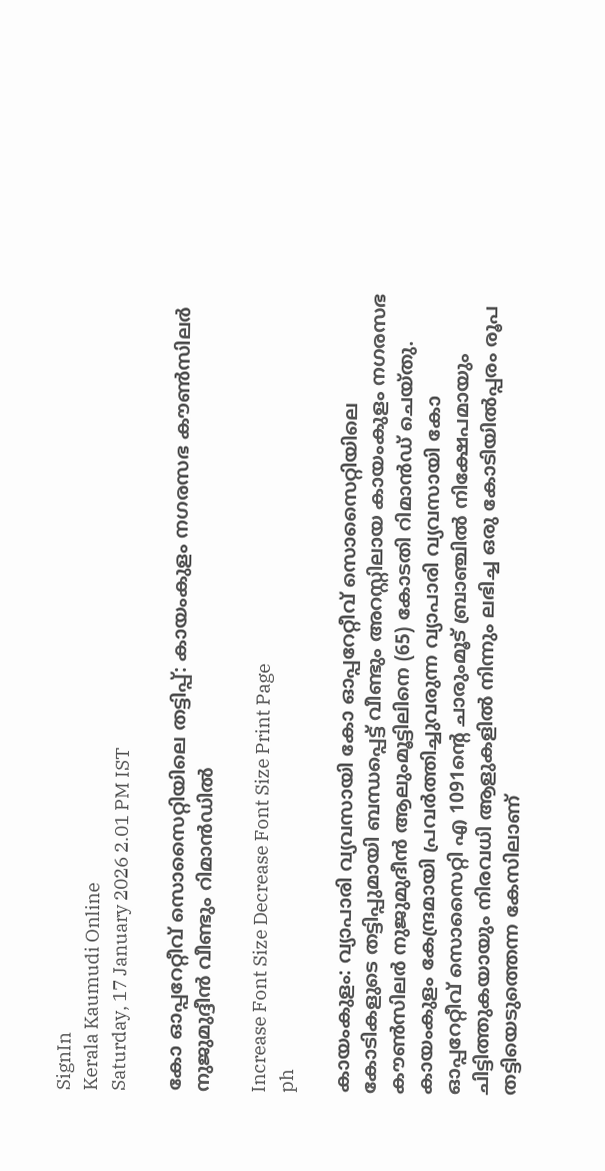SignIn
Kerala Kaumudi Online
Saturday, 17 January 2026 2.01 PM IST

കോ ഓപ്പറേറ്റീവ് സൊസൈറ്റിയിലെ തട്ടിപ്പ്: കായംകുളം നഗരസഭ കൗൺസിലർ നുജുമുദ്ദീൻ വീണ്ടും റിമാൻഡിൽ

Increase Font Size Decrease Font Size Print Page
ph

കായംകുളം: വ്യാപാരി വ്യവസായി കോ ഓപ്പറേറ്റീവ് സൊസൈറ്റിയിലെ കോടികളുടെ തട്ടിപ്പുമായി ബന്ധപ്പെട്ട് വീണ്ടും അറസ്റ്റിലായ കായംകുളം നഗരസഭ കൗൺസിലർ നുജുമുദീൻ ആലുംമൂട്ടിലിനെ (65) കോടതി റിമാൻഡ് ചെയ്തു. കായംകുളം കേന്ദ്രമായി പ്രവർത്തിച്ചുവരുന്ന വ്യാപാരി വ്യവസായി കോ ഓപ്പറേറ്റീവ് സൊസൈറ്റി എ 1091ന്റെ ചാരുംമൂട് ബ്രാഞ്ചിൽ നിക്ഷേപമായും ചിട്ടിത്തുകയായും നിരവധി ആളുകളിൽ നിന്നും ലഭിച്ച ഒരു കോടിയിൽപ്പരം രൂപ തട്ടിയെടുത്തെന്ന കേസിലാണ്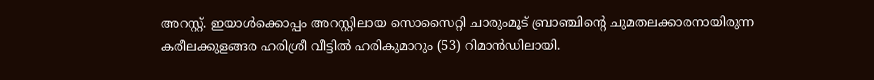അറസ്റ്റ്. ഇയാൾക്കൊപ്പം അറസ്റ്റിലായ സൊസൈറ്റി ചാരുംമൂട് ബ്രാഞ്ചിന്റെ ചുമതലക്കാരനായിരുന്ന കരീലക്കുളങ്ങര ഹരിശ്രീ വീട്ടിൽ ഹരികുമാറും (53) റിമാൻഡിലായി.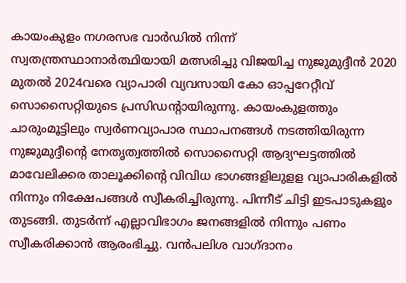കായംകുളം നഗരസഭ വാർഡിൽ നിന്ന് സ്വതന്ത്രസ്ഥാനാർത്ഥിയായി മത്സരിച്ചു വിജയിച്ച നുജുമുദ്ദീൻ 2020 മുതൽ 2024വരെ വ്യാപാരി വ്യവസായി കോ ഓപ്പറേറ്റീവ് സൊസൈറ്റിയുടെ പ്രസിഡന്റായിരുന്നു. കായംകുളത്തും ചാരുംമൂട്ടിലും സ്വർണവ്യാപാര സ്ഥാപനങ്ങൾ നടത്തിയിരുന്ന നുജുമുദ്ദീന്റെ നേതൃത്വത്തിൽ സൊസൈറ്റി ആദ്യഘട്ടത്തിൽ മാവേലിക്കര താലൂക്കിന്റെ വിവിധ ഭാഗങ്ങളിലുളള വ്യാപാരികളിൽ നിന്നും നിക്ഷേപങ്ങൾ സ്വീകരിച്ചിരുന്നു. പിന്നീട് ചിട്ടി ഇടപാടുകളും തുടങ്ങി. തുടർന്ന് എല്ലാവിഭാഗം ജനങ്ങളിൽ നിന്നും പണം സ്വീകരിക്കാൻ ആരംഭിച്ചു. വൻപലിശ വാഗ്ദാനം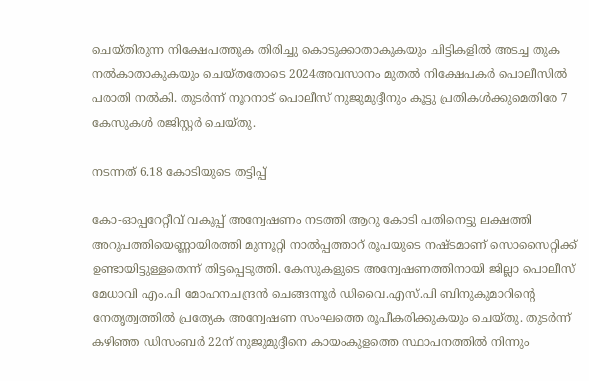ചെയ്തിരുന്ന നിക്ഷേപത്തുക തിരിച്ചു കൊടുക്കാതാകുകയും ചിട്ടികളിൽ അടച്ച തുക നൽകാതാകുകയും ചെയ്തതോടെ 2024അവസാനം മുതൽ നിക്ഷേപകർ പൊലീസിൽ പരാതി നൽകി. തുടർന്ന് നൂറനാട് പൊലീസ് നുജുമുദ്ദീനും കൂട്ടു പ്രതികൾക്കുമെതിരേ 7 കേസുകൾ രജിസ്റ്റർ ചെയ്തു.

നടന്നത് 6.18 കോടിയുടെ തട്ടിപ്പ്

കോ-ഓപ്പറേറ്റീവ് വകുപ്പ് അന്വേഷണം നടത്തി ആറു കോടി പതിനെട്ടു ലക്ഷത്തി അറുപത്തിയെണ്ണായിരത്തി മുന്നൂറ്റി നാൽപ്പത്താറ് രൂപയുടെ നഷ്ടമാണ് സൊസൈറ്റിക്ക് ഉണ്ടായിട്ടുള്ളതെന്ന് തിട്ടപ്പെടുത്തി. കേസുകളുടെ അന്വേഷണത്തിനായി ജില്ലാ പൊലീസ് മേധാവി എം.പി മോഹനചന്ദ്രൻ ചെങ്ങന്നൂർ ഡിവൈ.എസ്.പി ബിനുകുമാറിന്റെ നേതൃത്വത്തിൽ പ്രത്യേക അന്വേഷണ സംഘത്തെ രൂപീകരിക്കുകയും ചെയ്തു. തുടർന്ന് കഴിഞ്ഞ ഡിസംബർ 22ന് നുജുമുദ്ദീനെ കായംകുളത്തെ സ്ഥാപനത്തിൽ നിന്നും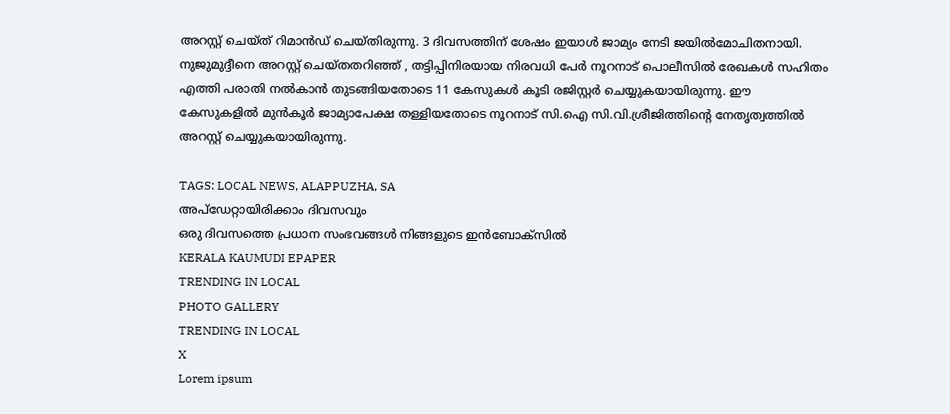അറസ്റ്റ് ചെയ്ത് റിമാൻഡ് ചെയ്തിരുന്നു. 3 ദിവസത്തിന് ശേഷം ഇയാൾ ജാമ്യം നേടി ജയിൽമോചിതനായി. നുജുമുദ്ദീനെ അറസ്റ്റ് ചെയ്തതറിഞ്ഞ് , തട്ടിപ്പിനിരയായ നിരവധി പേർ നൂറനാട് പൊലീസിൽ രേഖകൾ സഹിതം എത്തി പരാതി നൽകാൻ തുടങ്ങിയതോടെ 11 കേസുകൾ കൂടി രജിസ്റ്റർ ചെയ്യുകയായിരുന്നു. ഈ കേസുകളിൽ മുൻകൂർ ജാമ്യാപേക്ഷ തള്ളിയതോടെ നൂറനാട് സി.ഐ സി.വി.ശ്രീജിത്തിന്റെ നേതൃത്വത്തിൽ അറസ്റ്റ് ചെയ്യുകയായിരുന്നു.

TAGS: LOCAL NEWS, ALAPPUZHA, SA
അപ്ഡേറ്റായിരിക്കാം ദിവസവും
ഒരു ദിവസത്തെ പ്രധാന സംഭവങ്ങൾ നിങ്ങളുടെ ഇൻബോക്സിൽ
KERALA KAUMUDI EPAPER
TRENDING IN LOCAL
PHOTO GALLERY
TRENDING IN LOCAL
X
Lorem ipsum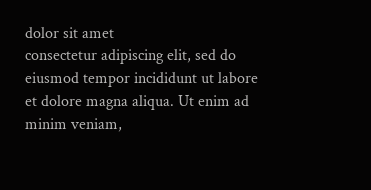dolor sit amet
consectetur adipiscing elit, sed do eiusmod tempor incididunt ut labore et dolore magna aliqua. Ut enim ad minim veniam,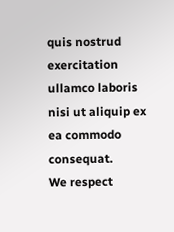quis nostrud exercitation ullamco laboris nisi ut aliquip ex ea commodo consequat.
We respect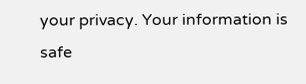your privacy. Your information is safe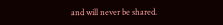and will never be shared.